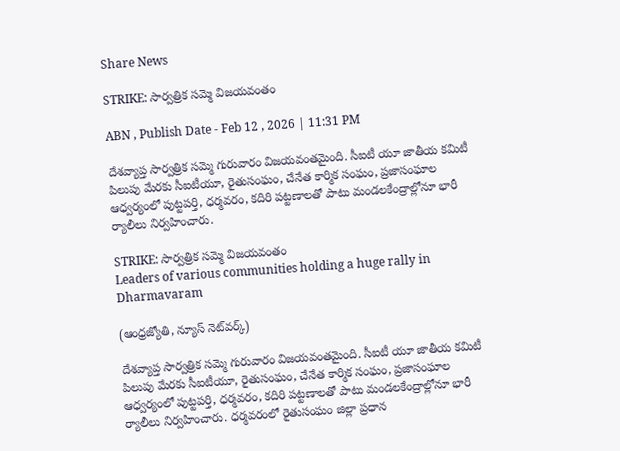Share News

STRIKE: సార్వత్రిక సమ్మె విజయవంతం

ABN , Publish Date - Feb 12 , 2026 | 11:31 PM

దేశవ్యాప్త సార్వత్రిక సమ్మె గురువారం విజయవంతమైంది. సీఐటీ యూ జాతీయ కమిటీ పిలుపు మేరకు సీఐటీయూ, రైతుసంఘం, చేనేత కార్మిక సంఘం, ప్రజాసంఘాల ఆధ్వర్యంలో పుట్టపర్తి, ధర్మవరం, కదిరి పట్టణాలతో పాటు మండలకేంద్రాల్లోనూ భారీ ర్యాలీలు నిర్వహించారు.

STRIKE: సార్వత్రిక సమ్మె విజయవంతం
Leaders of various communities holding a huge rally in Dharmavaram

(ఆంధ్రజ్యోతి, న్యూస్‌ నెట్‌వర్క్‌)

దేశవ్యాప్త సార్వత్రిక సమ్మె గురువారం విజయవంతమైంది. సీఐటీ యూ జాతీయ కమిటీ పిలుపు మేరకు సీఐటీయూ, రైతుసంఘం, చేనేత కార్మిక సంఘం, ప్రజాసంఘాల ఆధ్వర్యంలో పుట్టపర్తి, ధర్మవరం, కదిరి పట్టణాలతో పాటు మండలకేంద్రాల్లోనూ భారీ ర్యాలీలు నిర్వహించారు. ధర్మవరంలో రైతుసంఘం జిల్లా ప్రధాన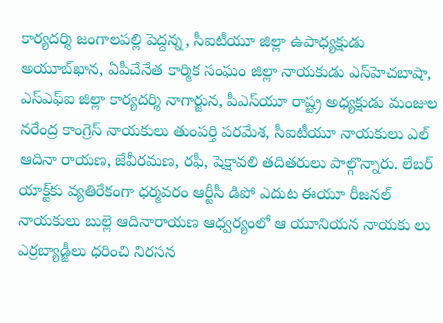కార్యదర్శి జంగాలపల్లి పెద్దన్న, సీఐటీయూ జిల్లా ఉపాధ్యక్షుడు అయూబ్‌ఖాన, ఏపీచేనేత కార్మిక సంఘం జిల్లా నాయకుడు ఎస్‌హెచబాషా, ఎస్‌ఎఫ్‌ఐ జిల్లా కార్యదర్శి నాగార్జున, పీఎస్‌యూ రాష్ట్ర అధ్యక్షుడు మంజుల నరేంద్ర కాంగ్రెస్‌ నాయకులు తుంపర్తి పరమేశ, సీఐటీయూ నాయకులు ఎల్‌ ఆదినా రాయణ, జేవీరమణ, రఫీ, షెక్షావలి తదితరులు పాల్గొన్నారు. లేబర్‌ యాక్ట్‌కు వ్యతిరేకంగా ధర్మవరం ఆర్టీసీ డిపో ఎదుట ఈయూ రీజనల్‌ నాయకులు బుల్లె ఆదినారాయణ ఆధ్వర్యంలో ఆ యూనియన నాయకు లు ఎర్రబ్యాడ్జీలు ధరించి నిరసన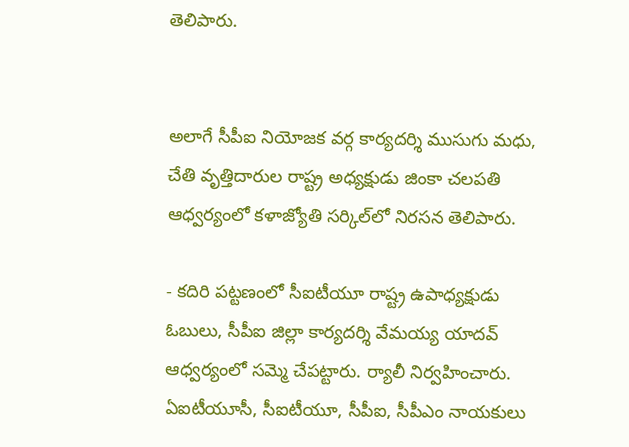తెలిపారు.


అలాగే సీపీఐ నియోజక వర్గ కార్యదర్శి ముసుగు మధు, చేతి వృత్తిదారుల రాష్ట్ర అధ్యక్షుడు జింకా చలపతి ఆధ్వర్యంలో కళాజ్యోతి సర్కిల్‌లో నిరసన తెలిపారు.

- కదిరి పట్టణంలో సీఐటీయూ రాష్ట్ర ఉపాధ్యక్షుడు ఓబులు, సీపీఐ జిల్లా కార్యదర్శి వేమయ్య యాదవ్‌ ఆధ్వర్యంలో సమ్మె చేపట్టారు. ర్యాలీ నిర్వహించారు. ఏఐటీయూసీ, సీఐటీయూ, సీపీఐ, సీపీఎం నాయకులు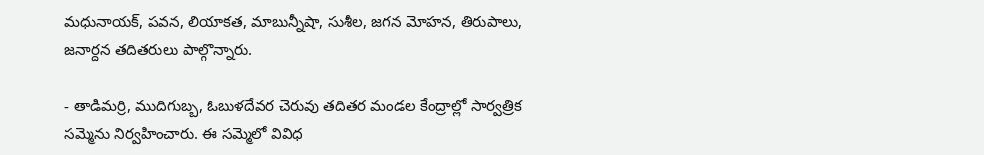మధునాయక్‌, పవన, లియాకత, మాబున్నీషా, సుశీల, జగన మోహన, తిరుపాలు, జనార్దన తదితరులు పాల్గొన్నారు.

- తాడిమర్రి, ముదిగుబ్బ, ఓబుళదేవర చెరువు తదితర మండల కేంద్రాల్లో సార్వత్రిక సమ్మెను నిర్వహించారు. ఈ సమ్మెలో వివిధ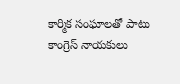కార్మిక సంఘాలతో పాటు కాంగ్రెస్‌ నాయకులు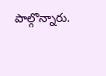పాల్గొన్నారు.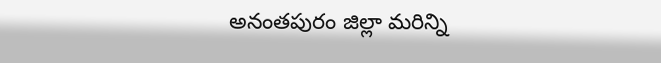అనంతపురం జిల్లా మరిన్ని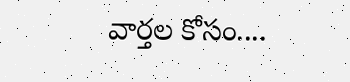వార్తల కోసం....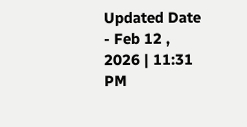Updated Date - Feb 12 , 2026 | 11:31 PM